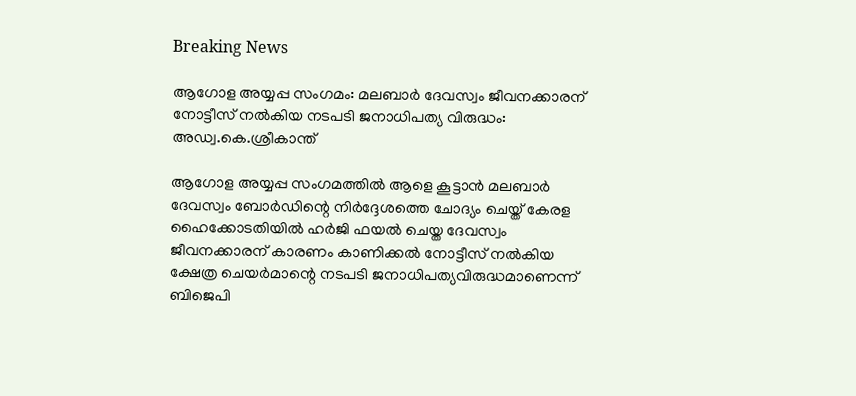Breaking News

ആഗോള അയ്യപ്പ സംഗമം: മലബാർ ദേവസ്വം ജീവനക്കാരന് നോട്ടീസ് നൽകിയ നടപടി ജനാധിപത്യ വിരുദ്ധം: അഡ്വ.കെ.ശ്രീകാന്ത്

ആഗോള അയ്യപ്പ സംഗമത്തിൽ ആളെ കൂട്ടാൻ മലബാർ ദേവസ്വം ബോർഡിന്റെ നിർദ്ദേശത്തെ ചോദ്യം ചെയ്ത് കേരള ഹൈക്കോടതിയിൽ ഹർജി ഫയൽ ചെയ്ത ദേവസ്വം ജീവനക്കാരന് കാരണം കാണിക്കൽ നോട്ടീസ് നൽകിയ ക്ഷേത്ര ചെയർമാന്റെ നടപടി ജനാധിപത്യവിരുദ്ധമാണെന്ന് ബിജെപി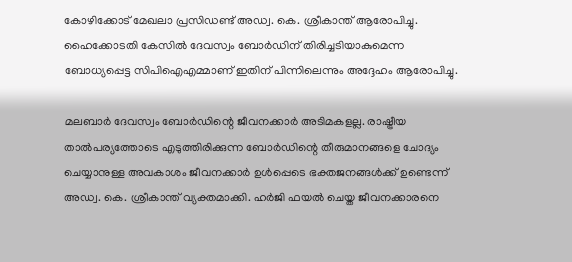കോഴിക്കോട് മേഖലാ പ്രസിഡണ്ട് അഡ്വ. കെ. ശ്രീകാന്ത് ആരോപിച്ചു. ഹൈക്കോടതി കേസിൽ ദേവസ്വം ബോർഡിന് തിരിച്ചടിയാകുമെന്ന ബോധ്യപ്പെട്ട സിപിഐഎമ്മാണ് ഇതിന് പിന്നിലെന്നും അദ്ദേഹം ആരോപിച്ചു.

മലബാർ ദേവസ്വം ബോർഡിന്റെ ജീവനക്കാർ അടിമകളല്ല. രാഷ്ട്രീയ താൽപര്യത്തോടെ എടുത്തിരിക്കുന്ന ബോർഡിന്റെ തീരുമാനങ്ങളെ ചോദ്യം ചെയ്യാനുള്ള അവകാശം ജീവനക്കാർ ഉൾപ്പെടെ ഭക്തജനങ്ങൾക്ക് ഉണ്ടെന്ന് അഡ്വ. കെ. ശ്രീകാന്ത് വ്യക്തമാക്കി. ഹർജി ഫയൽ ചെയ്ത ജീവനക്കാരനെ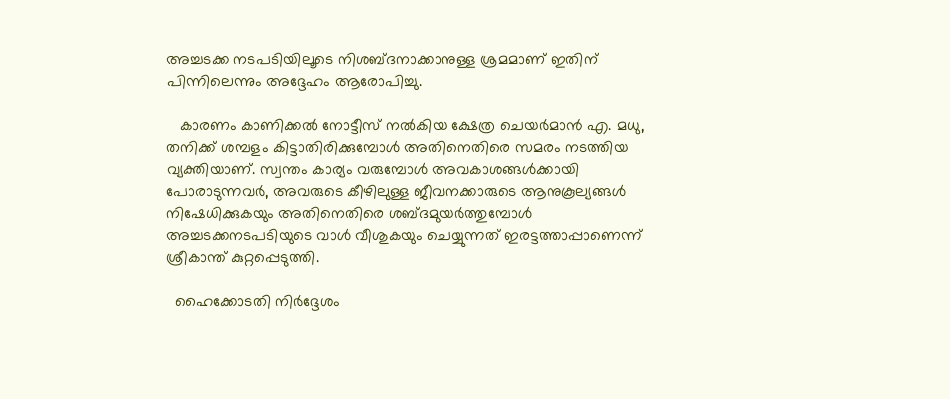അച്ചടക്ക നടപടിയിലൂടെ നിശബ്ദനാക്കാനുള്ള ശ്രമമാണ് ഇതിന് പിന്നിലെന്നും അദ്ദേഹം ആരോപിച്ചു.

   കാരണം കാണിക്കൽ നോട്ടീസ് നൽകിയ ക്ഷേത്ര ചെയർമാൻ എ. മധു, തനിക്ക് ശമ്പളം കിട്ടാതിരിക്കുമ്പോൾ അതിനെതിരെ സമരം നടത്തിയ വ്യക്തിയാണ്. സ്വന്തം കാര്യം വരുമ്പോൾ അവകാശങ്ങൾക്കായി പോരാടുന്നവർ, അവരുടെ കീഴിലുള്ള ജീവനക്കാരുടെ ആനുകൂല്യങ്ങൾ നിഷേധിക്കുകയും അതിനെതിരെ ശബ്ദമുയർത്തുമ്പോൾ അച്ചടക്കനടപടിയുടെ വാൾ വീശുകയും ചെയ്യുന്നത് ഇരട്ടത്താപ്പാണെന്ന് ശ്രീകാന്ത് കുറ്റപ്പെടുത്തി.

  ഹൈക്കോടതി നിർദ്ദേശം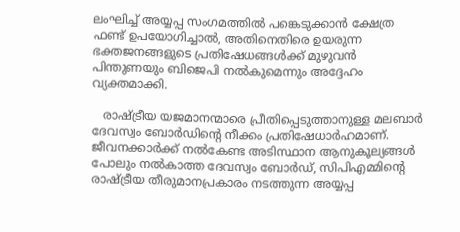ലംഘിച്ച് അയ്യപ്പ സംഗമത്തിൽ പങ്കെടുക്കാൻ ക്ഷേത്ര ഫണ്ട് ഉപയോഗിച്ചാൽ, അതിനെതിരെ ഉയരുന്ന ഭക്തജനങ്ങളുടെ പ്രതിഷേധങ്ങൾക്ക് മുഴുവൻ പിന്തുണയും ബിജെപി നൽകുമെന്നും അദ്ദേഹം വ്യക്തമാക്കി.

   രാഷ്ട്രീയ യജമാനന്മാരെ പ്രീതിപ്പെടുത്താനുള്ള മലബാർ ദേവസ്വം ബോർഡിന്റെ നീക്കം പ്രതിഷേധാർഹമാണ്. ജീവനക്കാർക്ക് നൽകേണ്ട അടിസ്ഥാന ആനുകൂല്യങ്ങൾ പോലും നൽകാത്ത ദേവസ്വം ബോർഡ്, സിപിഎമ്മിന്റെ രാഷ്ട്രീയ തീരുമാനപ്രകാരം നടത്തുന്ന അയ്യപ്പ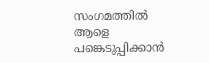സംഗമത്തിൽ ആളെ പങ്കെടുപ്പിക്കാൻ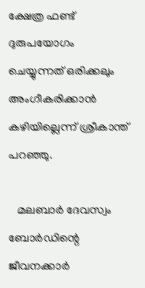ക്ഷേത്ര ഫണ്ട് ദുരുപയോഗം ചെയ്യുന്നത് ഒരിക്കലും അംഗീകരിക്കാൻ കഴിയില്ലെന്ന് ശ്രീകാന്ത് പറഞ്ഞു.

   മലബാർ ദേവസ്വം ബോർഡിന്റെ ജീവനക്കാർ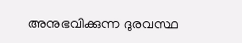അനുഭവിക്കുന്ന ദുരവസ്ഥ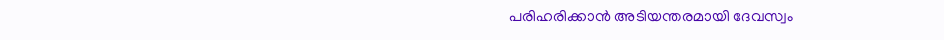പരിഹരിക്കാൻ അടിയന്തരമായി ദേവസ്വം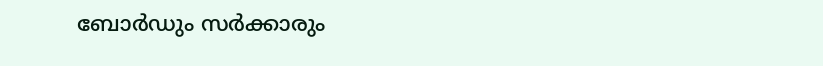ബോർഡും സർക്കാരും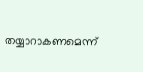തയ്യാറാകണമെന്ന്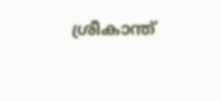ശ്രീകാന്ത്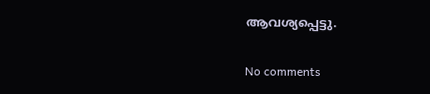ആവശ്യപ്പെട്ടു.

No comments